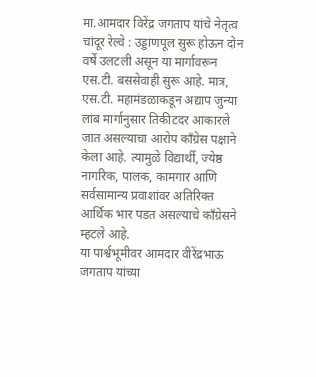मा.आमदार विरेंद्र जगताप यांचे नेतृत्व
चांदूर रेल्वे : उड्डाणपूल सुरू होऊन दोन वर्षे उलटली असून या मार्गावरून एस.टी. बससेवाही सुरू आहे. मात्र, एस.टी. महामंडळाकडून अद्याप जुन्या लांब मार्गानुसार तिकीटदर आकारले जात असल्याचा आरोप काँग्रेस पक्षाने केला आहे. त्यामुळे विद्यार्थी, ज्येष्ठ नागरिक, पालक, कामगार आणि सर्वसामान्य प्रवाशांवर अतिरिक्त आर्थिक भार पडत असल्याचे काँग्रेसने म्हटले आहे.
या पार्श्वभूमीवर आमदार वीरेंद्रभाऊ जगताप यांच्या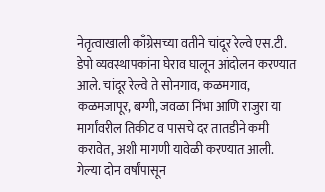नेतृत्वाखाली काँग्रेसच्या वतीने चांदूर रेल्वे एस.टी. डेपो व्यवस्थापकांना घेराव घालून आंदोलन करण्यात आले. चांदूर रेल्वे ते सोनगाव, कळमगाव, कळमजापूर, बग्गी, जवळा निंभा आणि राजुरा या मार्गांवरील तिकीट व पासचे दर तातडीने कमी करावेत, अशी मागणी यावेळी करण्यात आली.
गेल्या दोन वर्षांपासून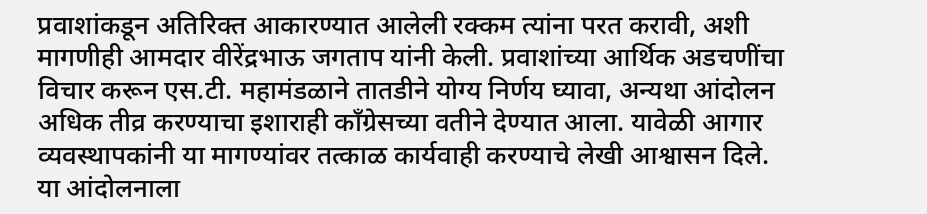प्रवाशांकडून अतिरिक्त आकारण्यात आलेली रक्कम त्यांना परत करावी, अशी मागणीही आमदार वीरेंद्रभाऊ जगताप यांनी केली. प्रवाशांच्या आर्थिक अडचणींचा विचार करून एस.टी. महामंडळाने तातडीने योग्य निर्णय घ्यावा, अन्यथा आंदोलन अधिक तीव्र करण्याचा इशाराही काँग्रेसच्या वतीने देण्यात आला. यावेळी आगार व्यवस्थापकांनी या मागण्यांवर तत्काळ कार्यवाही करण्याचे लेखी आश्वासन दिले.
या आंदोलनाला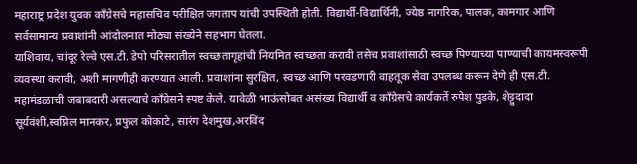महाराष्ट्र प्रदेश युवक काँग्रेसचे महासचिव परीक्षित जगताप यांची उपस्थिती होती. विद्यार्थी-विद्यार्थिनी, ज्येष्ठ नागरिक, पालक, कामगार आणि सर्वसामान्य प्रवाशांनी आंदोलनात मोठ्या संख्येने सहभाग घेतला.
याशिवाय, चांदूर रेल्वे एस.टी. डेपो परिसरातील स्वच्छतागृहांची नियमित स्वच्छता करावी तसेच प्रवाशांसाठी स्वच्छ पिण्याच्या पाण्याची कायमस्वरूपी व्यवस्था करावी, अशी मागणीही करण्यात आली. प्रवाशांना सुरक्षित, स्वच्छ आणि परवडणारी वाहतूक सेवा उपलब्ध करून देणे ही एस.टी. महामंडळाची जबाबदारी असल्याचे काँग्रेसने स्पष्ट केले. यावेळी भाऊंसोबत असंख्य विद्यार्थी व काँग्रेसचे कार्यकर्ते रुपेश पुडके, शेट्टुदादा सूर्यवंशी,स्वप्निल मानकर, प्रफुल कोकाटे, सारंग देशमुख,अरविंद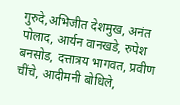गुरुदे,अभिजीत देशमुख, अनंत पोलाद, आर्यन वानखडे, रुपेश बनसोड, दत्तात्रय भागवत, प्रवीण चींचे, आदीमनी बोधिले,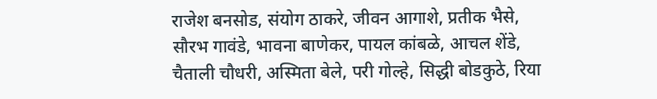राजेश बनसोड, संयोग ठाकरे, जीवन आगाशे, प्रतीक भैसे, सौरभ गावंडे, भावना बाणेकर, पायल कांबळे, आचल शेंडे, चैताली चौधरी, अस्मिता बेले, परी गोल्हे, सिद्धी बोडकुठे, रिया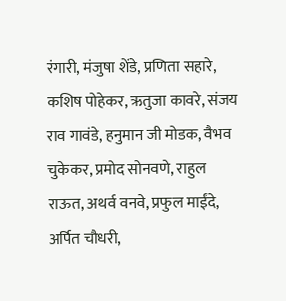रंगारी, मंजुषा शेंडे, प्रणिता सहारे, कशिष पोहेकर, ऋतुजा कावरे, संजय राव गावंडे, हनुमान जी मोडक, वैभव चुकेकर, प्रमोद सोनवणे, राहुल राऊत, अथर्व वनवे, प्रफुल माईंदे, अर्पित चौधरी,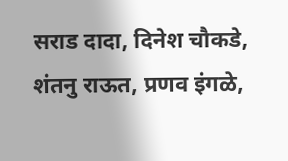सराड दादा, दिनेश चौकडे, शंतनु राऊत, प्रणव इंगळे,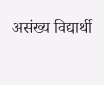असंख्य विद्यार्थी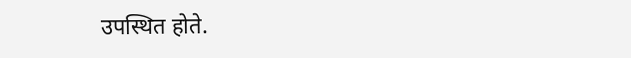उपस्थित होते.